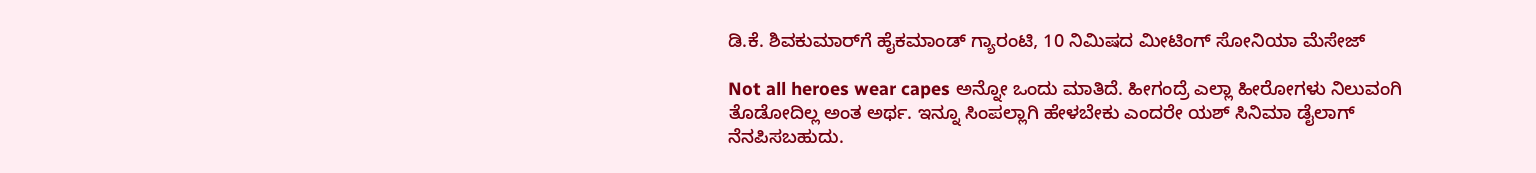ಡಿ.ಕೆ. ಶಿವಕುಮಾರ್‌ಗೆ ಹೈಕಮಾಂಡ್ ಗ್ಯಾರಂಟಿ, 10 ನಿಮಿಷದ ಮೀಟಿಂಗ್ ಸೋನಿಯಾ ಮೆಸೇಜ್

Not all heroes wear capes ಅನ್ನೋ ಒಂದು ಮಾತಿದೆ. ಹೀಗಂದ್ರೆ ಎಲ್ಲಾ ಹೀರೋಗಳು ನಿಲುವಂಗಿ ತೊಡೋದಿಲ್ಲ ಅಂತ ಅರ್ಥ. ಇನ್ನೂ ಸಿಂಪಲ್ಲಾಗಿ ಹೇಳಬೇಕು ಎಂದರೇ ಯಶ್ ಸಿನಿಮಾ ಡೈಲಾಗ್ ನೆನಪಿಸಬಹುದು.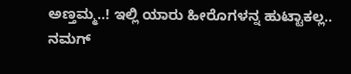ಅಣ್ತಮ್ಮ..! ಇಲ್ಲಿ ಯಾರು ಹೀರೊಗಳನ್ನ ಹುಟ್ಟಾಕಲ್ಲ.. ನಮಗ್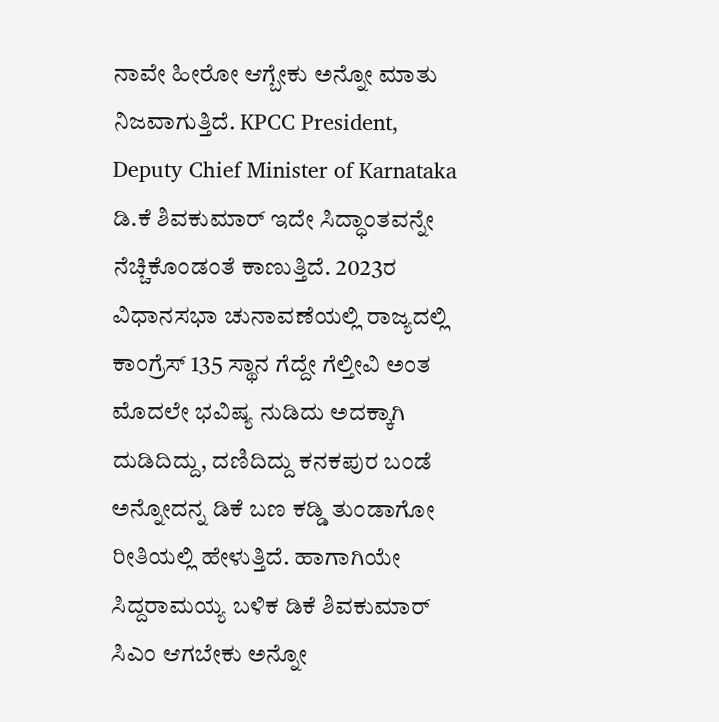ನಾವೇ ಹೀರೋ ಆಗ್ಬೇಕು ಅನ್ನೋ ಮಾತು ನಿಜವಾಗುತ್ತಿದೆ. KPCC President, Deputy Chief Minister of Karnataka ಡಿ.ಕೆ ಶಿವಕುಮಾರ್ ಇದೇ ಸಿದ್ಧಾಂತವನ್ನೇ ನೆಚ್ಚಿಕೊಂಡಂತೆ ಕಾಣುತ್ತಿದೆ. 2023ರ ವಿಧಾನಸಭಾ ಚುನಾವಣೆಯಲ್ಲಿ ರಾಜ್ಯದಲ್ಲಿ ಕಾಂಗ್ರೆಸ್ 135 ಸ್ಥಾನ ಗೆದ್ದೇ ಗೆಲ್ತೀವಿ ಅಂತ ಮೊದಲೇ ಭವಿಷ್ಯ ನುಡಿದು ಅದಕ್ಕಾಗಿ ದುಡಿದಿದ್ದು, ದಣಿದಿದ್ದು ಕನಕಪುರ ಬಂಡೆ ಅನ್ನೋದನ್ನ ಡಿಕೆ ಬಣ ಕಡ್ಡಿ ತುಂಡಾಗೋ ರೀತಿಯಲ್ಲಿ ಹೇಳುತ್ತಿದೆ. ಹಾಗಾಗಿಯೇ ಸಿದ್ದರಾಮಯ್ಯ ಬಳಿಕ ಡಿಕೆ ಶಿವಕುಮಾರ್ ಸಿಎಂ ಆಗಬೇಕು ಅನ್ನೋ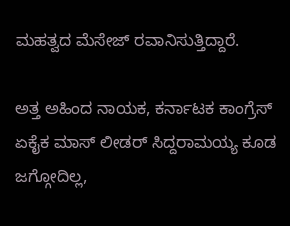ಮಹತ್ವದ ಮೆಸೇಜ್ ರವಾನಿಸುತ್ತಿದ್ದಾರೆ.

ಅತ್ತ ಅಹಿಂದ ನಾಯಕ, ಕರ್ನಾಟಕ ಕಾಂಗ್ರೆಸ್ ಏಕೈಕ ಮಾಸ್ ಲೀಡರ್ ಸಿದ್ದರಾಮಯ್ಯ ಕೂಡ ಜಗ್ಗೋದಿಲ್ಲ,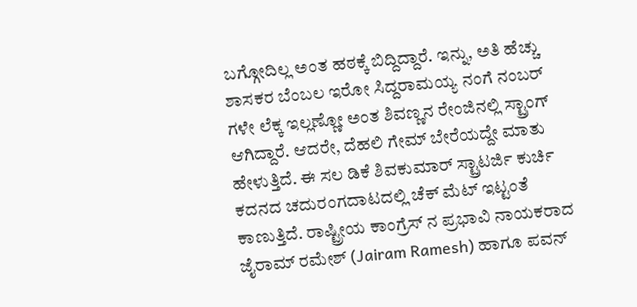ಬಗ್ಗೋದಿಲ್ಲ ಅಂತ ಹಠಕ್ಕೆ ಬಿದ್ದಿದ್ದಾರೆ. ಇನ್ನು, ಅತಿ ಹೆಚ್ಚು ಶಾಸಕರ ಬೆಂಬಲ ಇರೋ ಸಿದ್ದರಾಮಯ್ಯ ನಂಗೆ ನಂಬರ್ ಗಳೇ ಲೆಕ್ಕ ಇಲ್ಲಣ್ಣೋ ಅಂತ ಶಿವಣ್ಣನ ರೇಂಜಿನಲ್ಲಿ ಸ್ಟ್ರಾಂಗ್ ಆಗಿದ್ದಾರೆ. ಆದರೇ, ದೆಹಲಿ ಗೇಮ್ ಬೇರೆಯದ್ದೇ ಮಾತು ಹೇಳುತ್ತಿದೆ. ಈ ಸಲ ಡಿಕೆ ಶಿವಕುಮಾರ್ ಸ್ಟ್ರಾಟರ್ಜಿ ಕುರ್ಚಿ ಕದನದ ಚದುರಂಗದಾಟದಲ್ಲಿ ಚೆಕ್ ಮೆಟ್ ಇಟ್ಟಂತೆ ಕಾಣುತ್ತಿದೆ. ರಾಷ್ಟ್ರೀಯ ಕಾಂಗ್ರೆಸ್ ನ ಪ್ರಭಾವಿ ನಾಯಕರಾದ ಜೈರಾಮ್ ರಮೇಶ್ (Jairam Ramesh) ಹಾಗೂ ಪವನ್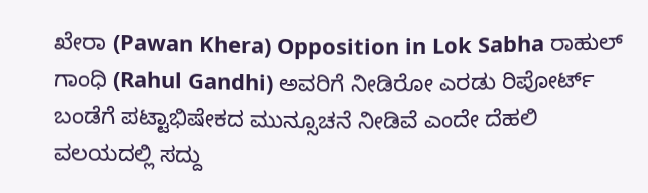ಖೇರಾ (Pawan Khera) Opposition in Lok Sabha ರಾಹುಲ್ ಗಾಂಧಿ (Rahul Gandhi) ಅವರಿಗೆ ನೀಡಿರೋ ಎರಡು ರಿಪೋರ್ಟ್ ಬಂಡೆಗೆ ಪಟ್ಟಾಭಿಷೇಕದ ಮುನ್ಸೂಚನೆ ನೀಡಿವೆ ಎಂದೇ ದೆಹಲಿ ವಲಯದಲ್ಲಿ ಸದ್ದು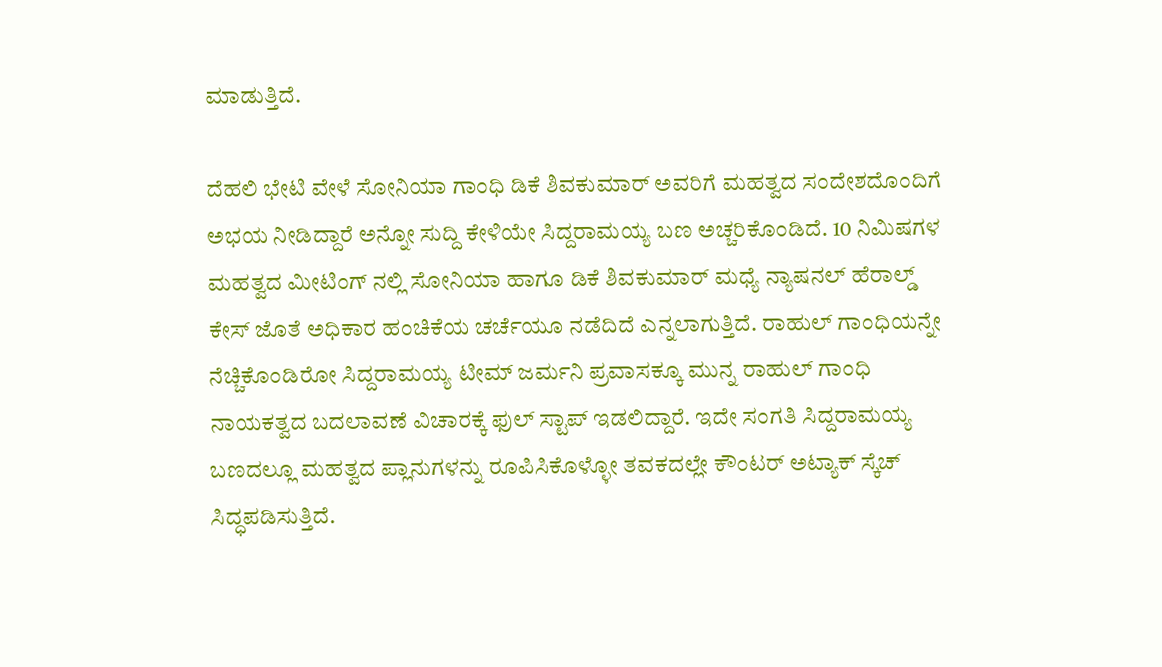ಮಾಡುತ್ತಿದೆ.

ದೆಹಲಿ ಭೇಟಿ ವೇಳೆ ಸೋನಿಯಾ ಗಾಂಧಿ ಡಿಕೆ ಶಿವಕುಮಾರ್ ಅವರಿಗೆ ಮಹತ್ವದ ಸಂದೇಶದೊಂದಿಗೆ ಅಭಯ ನೀಡಿದ್ದಾರೆ ಅನ್ನೋ ಸುದ್ದಿ ಕೇಳಿಯೇ ಸಿದ್ದರಾಮಯ್ಯ ಬಣ ಅಚ್ಚರಿಕೊಂಡಿದೆ. 10 ನಿಮಿಷಗಳ ಮಹತ್ವದ ಮೀಟಿಂಗ್ ನಲ್ಲಿ ಸೋನಿಯಾ ಹಾಗೂ ಡಿಕೆ ಶಿವಕುಮಾರ್ ಮಧ್ಯೆ ನ್ಯಾಷನಲ್ ಹೆರಾಲ್ಡ್ ಕೇಸ್ ಜೊತೆ ಅಧಿಕಾರ ಹಂಚಿಕೆಯ ಚರ್ಚೆಯೂ ನಡೆದಿದೆ ಎನ್ನಲಾಗುತ್ತಿದೆ. ರಾಹುಲ್ ಗಾಂಧಿಯನ್ನೇ ನೆಚ್ಚಿಕೊಂಡಿರೋ ಸಿದ್ದರಾಮಯ್ಯ ಟೀಮ್ ಜರ್ಮನಿ ಪ್ರವಾಸಕ್ಕೂ ಮುನ್ನ ರಾಹುಲ್ ಗಾಂಧಿ ನಾಯಕತ್ವದ ಬದಲಾವಣೆ ವಿಚಾರಕ್ಕೆ ಫುಲ್ ಸ್ಟಾಪ್ ಇಡಲಿದ್ದಾರೆ. ಇದೇ ಸಂಗತಿ ಸಿದ್ದರಾಮಯ್ಯ ಬಣದಲ್ಲೂ ಮಹತ್ವದ ಪ್ಲಾನುಗಳನ್ನು ರೂಪಿಸಿಕೊಳ್ಳೋ ತವಕದಲ್ಲೇ ಕೌಂಟರ್ ಅಟ್ಯಾಕ್ ಸ್ಕೆಚ್ ಸಿದ್ಧಪಡಿಸುತ್ತಿದೆ.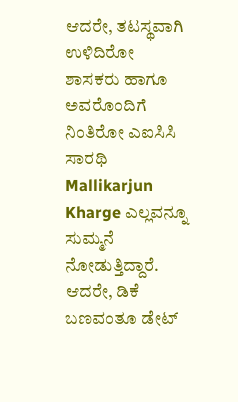ಆದರೇ, ತಟಸ್ಥವಾಗಿ ಉಳಿದಿರೋ ಶಾಸಕರು ಹಾಗೂ ಅವರೊಂದಿಗೆ ನಿಂತಿರೋ ಎಐಸಿಸಿ ಸಾರಥಿ Mallikarjun Kharge ಎಲ್ಲವನ್ನೂ ಸುಮ್ಮನೆ ನೋಡುತ್ತಿದ್ದಾರೆ. ಆದರೇ, ಡಿಕೆ ಬಣವಂತೂ ಡೇಟ್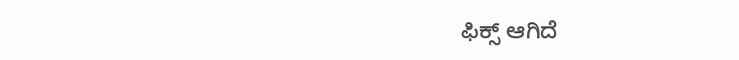ಫಿಕ್ಸ್ ಆಗಿದೆ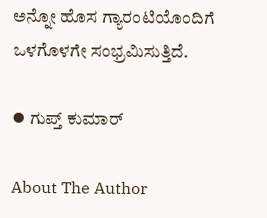ಅನ್ನೋ ಹೊಸ ಗ್ಯಾರಂಟಿಯೊಂದಿಗೆ ಒಳಗೊಳಗೇ ಸಂಭ್ರಮಿಸುತ್ತಿದೆ.

⦁ ಗುಪ್ತ್ ಕುಮಾರ್

About The Author